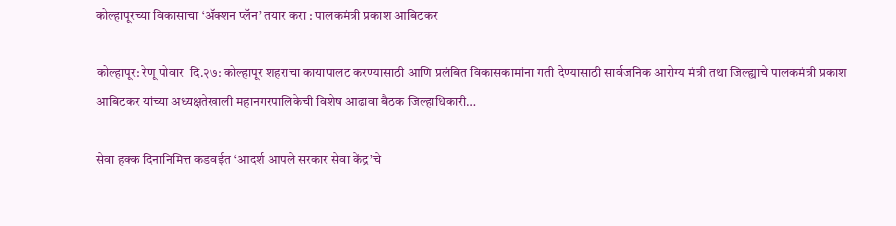कोल्हापूरच्या विकासाचा ‘ॲक्शन प्लॅन’ तयार करा : पालकमंत्री प्रकाश आबिटकर

कोल्हापूर: रेणू पोवार  दि.२७: कोल्हापूर शहराचा कायापालट करण्यासाठी आणि प्रलंबित विकासकामांना गती देण्यासाठी सार्वजनिक आरोग्य मंत्री तथा जिल्ह्याचे पालकमंत्री प्रकाश आबिटकर यांच्या अध्यक्षतेखाली महानगरपालिकेची विशेष आढावा बैठक जिल्हाधिकारी…

सेवा हक्क दिनानिमित्त कडवईत ‘आदर्श आपले सरकार सेवा केंद्र’चे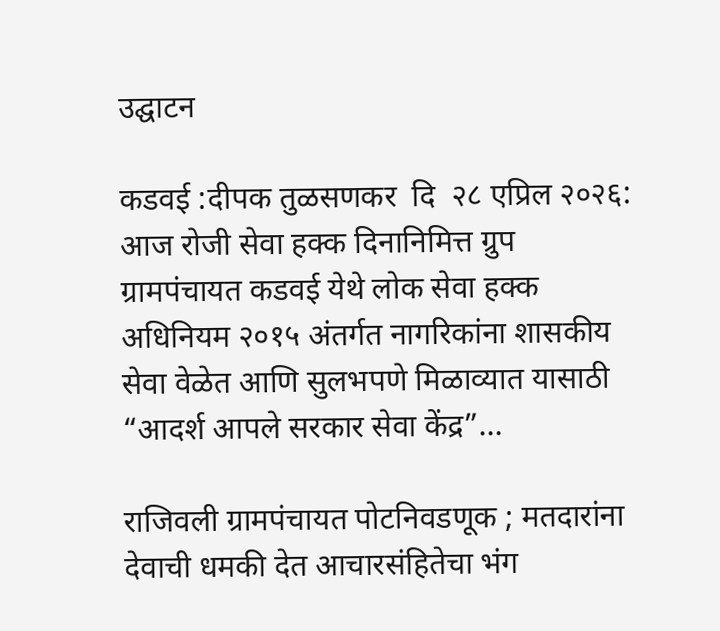उद्घाटन

कडवई :दीपक तुळसणकर  दि  २८ एप्रिल २०२६: आज रोजी सेवा हक्क दिनानिमित्त ग्रुप ग्रामपंचायत कडवई येथे लोक सेवा हक्क अधिनियम २०१५ अंतर्गत नागरिकांना शासकीय सेवा वेळेत आणि सुलभपणे मिळाव्यात यासाठी “आदर्श आपले सरकार सेवा केंद्र”…

राजिवली ग्रामपंचायत पोटनिवडणूक ; मतदारांना देवाची धमकी देत आचारसंहितेचा भंग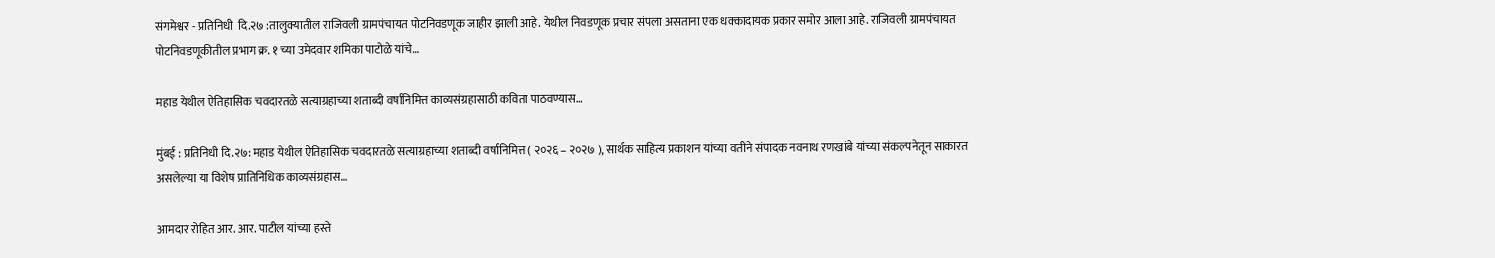संगमेश्वर - प्रतिनिधी  दि.२७ :तालुक्यातील राजिवली ग्रामपंचायत पोटनिवडणूक जाहीर झाली आहे. येथील निवडणूक प्रचार संपला असताना एक धक्कादायक प्रकार समोर आला आहे. राजिवली ग्रामपंचायत पोटनिवडणूकीतील प्रभाग क्र. १ च्या उमेदवार शमिका पाटोळे यांचे…

महाड येथील ऐतिहासिक चवदारतळे सत्याग्रहाच्या शताब्दी वर्षानिमित्त काव्यसंग्रहासाठी कविता पाठवण्यास…

मुंबई : प्रतिनिधी दि.२७: महाड येथील ऐतिहासिक चवदारतळे सत्याग्रहाच्या शताब्दी वर्षानिमित्त ( २०२६ – २०२७ ), सार्थक साहित्य प्रकाशन यांच्या वतीने संपादक नवनाथ रणखांबे यांच्या संकल्पनेतून साकारत असलेल्या या विशेष प्रातिनिधिक काव्यसंग्रहास…

आमदार रोहित आर. आर. पाटील यांच्या हस्ते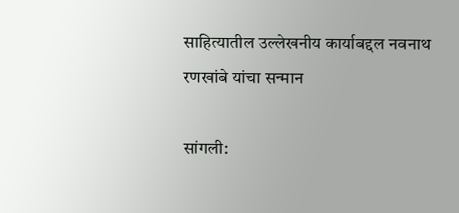साहित्यातील उल्लेखनीय कार्याबद्दल नवनाथ रणखांबे यांचा सन्मान

सांगली: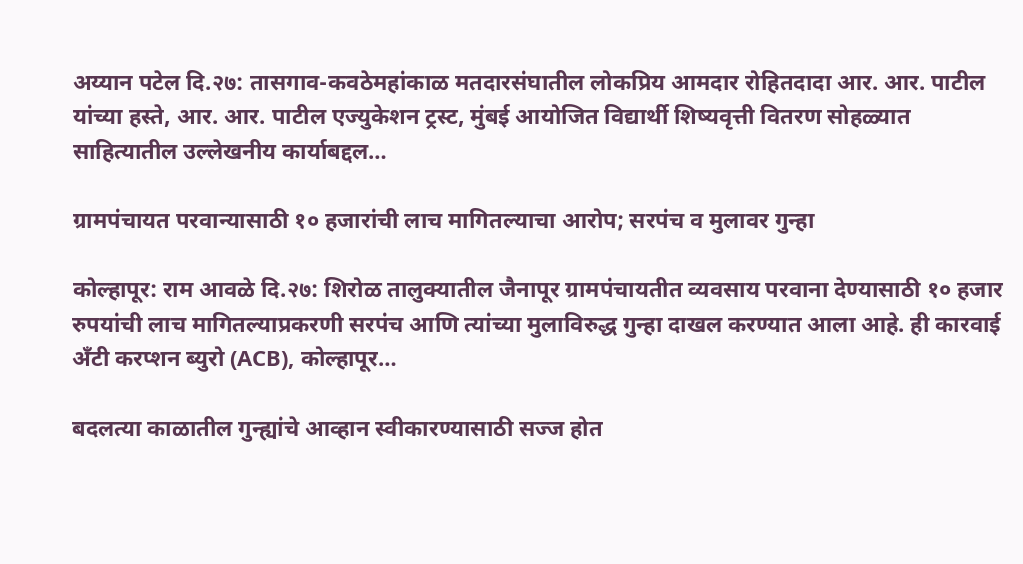अय्यान पटेल दि.२७: तासगाव-कवठेमहांकाळ मतदारसंघातील लोकप्रिय आमदार रोहितदादा आर. आर. पाटील यांच्या हस्ते, आर. आर. पाटील एज्युकेशन ट्रस्ट, मुंबई आयोजित विद्यार्थी शिष्यवृत्ती वितरण सोहळ्यात साहित्यातील उल्लेखनीय कार्याबद्दल…

ग्रामपंचायत परवान्यासाठी १० हजारांची लाच मागितल्याचा आरोप; सरपंच व मुलावर गुन्हा

कोल्हापूर: राम आवळे दि.२७: शिरोळ तालुक्यातील जैनापूर ग्रामपंचायतीत व्यवसाय परवाना देण्यासाठी १० हजार रुपयांची लाच मागितल्याप्रकरणी सरपंच आणि त्यांच्या मुलाविरुद्ध गुन्हा दाखल करण्यात आला आहे. ही कारवाई अँटी करप्शन ब्युरो (ACB), कोल्हापूर…

बदलत्या काळातील गुन्ह्यांचे आव्हान स्वीकारण्यासाठी सज्ज होत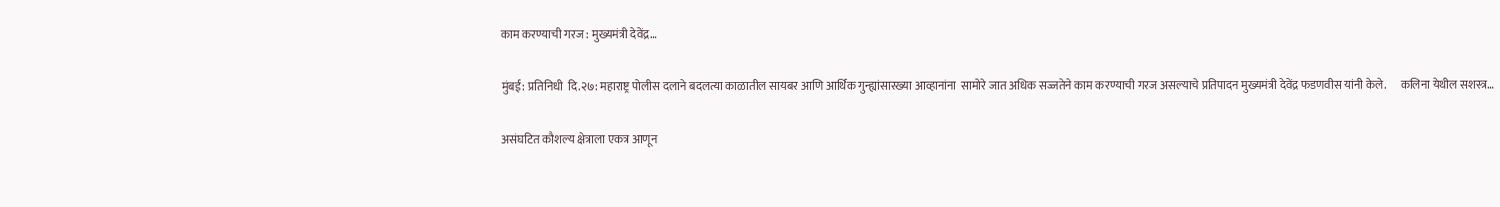काम करण्याची गरज : मुख्यमंत्री देवेंद्र…

मुंबई: प्रतिनिधी  दि.२७: महाराष्ट्र पोलीस दलाने बदलत्या काळातील सायबर आणि आर्थिक गुन्ह्यांसारख्या आव्हानांना  सामोरे जात अधिक सज्जतेने काम करण्याची गरज असल्याचे प्रतिपादन मुख्यमंत्री देवेंद्र फडणवीस यांनी केले.      कलिना येथील सशस्त्र…

असंघटित कौशल्य क्षेत्राला एकत्र आणून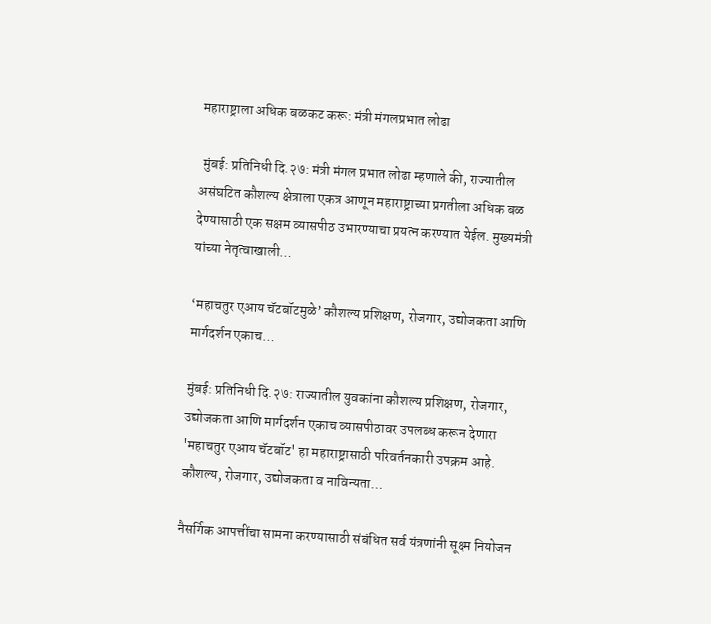महाराष्ट्राला अधिक बळकट करू: मंत्री मंगलप्रभात लोढा

 मुंबई: प्रतिनिधी दि.२७: मंत्री मंगल प्रभात लोढा म्हणाले की, राज्यातील असंघटित कौशल्य क्षेत्राला एकत्र आणून महाराष्ट्राच्या प्रगतीला अधिक बळ देण्यासाठी एक सक्षम व्यासपीठ उभारण्याचा प्रयत्न करण्यात येईल. मुख्यमंत्री यांच्या नेतृत्वाखाली…

‘महाचतुर एआय चॅटबॉटमुळे’ कौशल्य प्रशिक्षण, रोजगार, उद्योजकता आणि मार्गदर्शन एकाच…

मुंबई: प्रतिनिधी दि.२७: राज्यातील युवकांना कौशल्य प्रशिक्षण, रोजगार, उद्योजकता आणि मार्गदर्शन एकाच व्यासपीठावर उपलब्ध करून देणारा 'महाचतुर एआय चॅटबॉट' हा महाराष्ट्रासाठी परिवर्तनकारी उपक्रम आहे. कौशल्य, रोजगार, उद्योजकता व नाविन्यता…

नैसर्गिक आपत्तींचा सामना करण्यासाठी संबंधित सर्व यंत्रणांनी सूक्ष्म नियोजन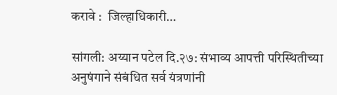करावे :  जिल्हाधिकारी…

सांगली: अय्यान पटेल दि.२७: संभाव्य आपत्ती परिस्थितीच्या अनुषंगाने संबंधित सर्व यंत्रणांनी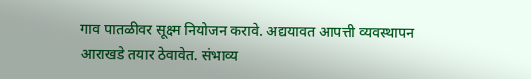गाव पातळीवर सूक्ष्म नियोजन करावे. अद्ययावत आपत्ती व्यवस्थापन आराखडे तयार ठेवावेत. संभाव्य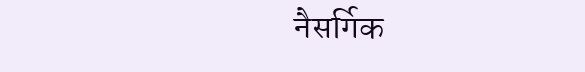नैसर्गिक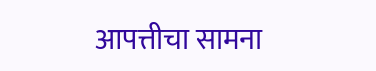आपत्तीचा सामना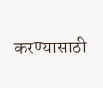करण्यासाठी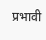प्रभावी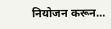नियोजन करून…